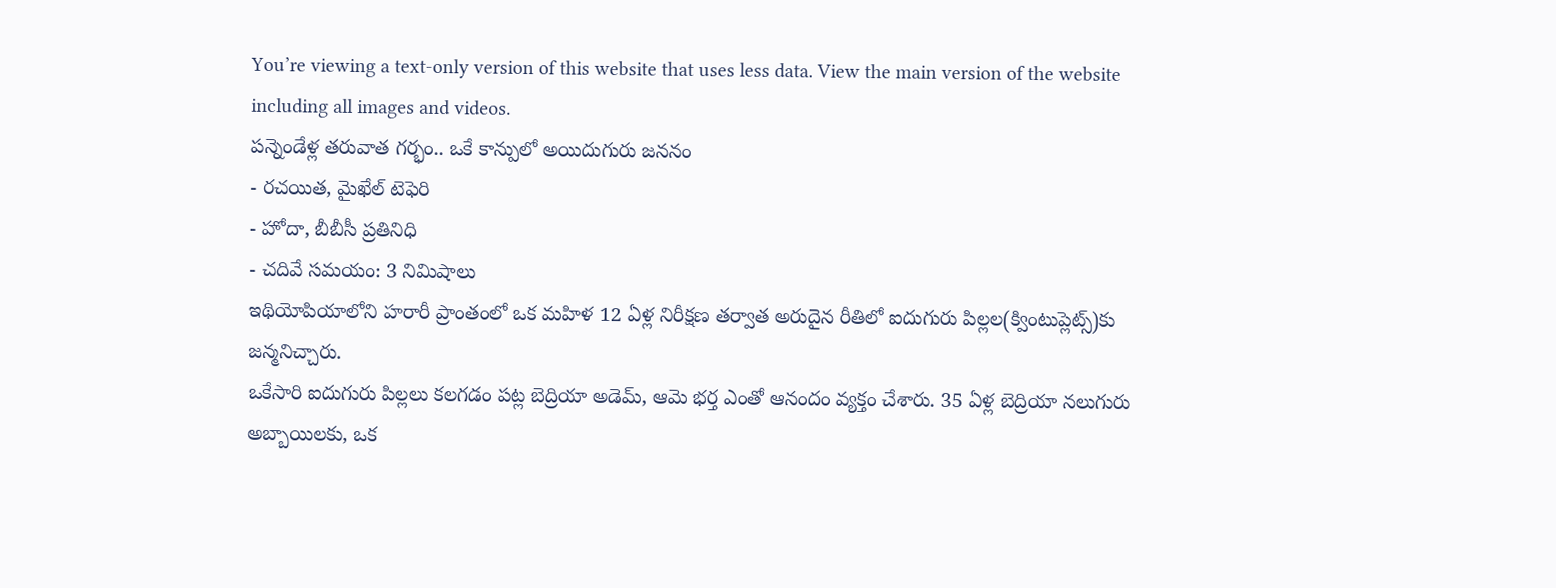You’re viewing a text-only version of this website that uses less data. View the main version of the website including all images and videos.
పన్నెండేళ్ల తరువాత గర్భం.. ఒకే కాన్పులో అయిదుగురు జననం
- రచయిత, మైఖేల్ టెఫెరి
- హోదా, బీబీసీ ప్రతినిధి
- చదివే సమయం: 3 నిమిషాలు
ఇథియోపియాలోని హరారీ ప్రాంతంలో ఒక మహిళ 12 ఏళ్ల నిరీక్షణ తర్వాత అరుదైన రీతిలో ఐదుగురు పిల్లల(క్వింటుప్లెట్స్)కు జన్మనిచ్చారు.
ఒకేసారి ఐదుగురు పిల్లలు కలగడం పట్ల బెద్రియా అడెమ్, ఆమె భర్త ఎంతో ఆనందం వ్యక్తం చేశారు. 35 ఏళ్ల బెద్రియా నలుగురు అబ్బాయిలకు, ఒక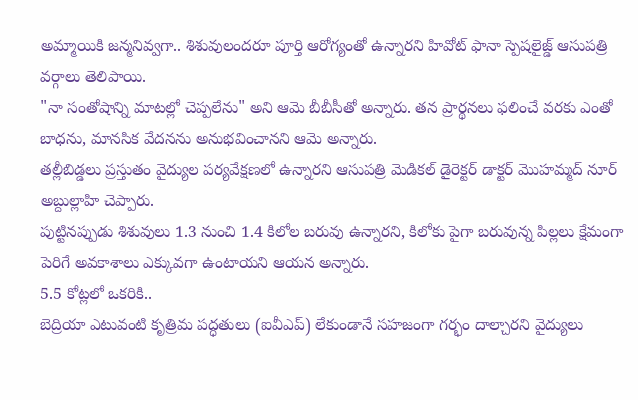అమ్మాయికి జన్మనివ్వగా.. శిశువులందరూ పూర్తి ఆరోగ్యంతో ఉన్నారని హివోట్ ఫానా స్పెషలైజ్డ్ ఆసుపత్రి వర్గాలు తెలిపాయి.
"నా సంతోషాన్ని మాటల్లో చెప్పలేను" అని ఆమె బీబీసీతో అన్నారు. తన ప్రార్థనలు ఫలించే వరకు ఎంతో బాధను, మానసిక వేదనను అనుభవించానని ఆమె అన్నారు.
తల్లీబిడ్డలు ప్రస్తుతం వైద్యుల పర్యవేక్షణలో ఉన్నారని ఆసుపత్రి మెడికల్ డైరెక్టర్ డాక్టర్ మొహమ్మద్ నూర్ అబ్దుల్లాహి చెప్పారు.
పుట్టినప్పుడు శిశువులు 1.3 నుంచి 1.4 కిలోల బరువు ఉన్నారని, కిలోకు పైగా బరువున్న పిల్లలు క్షేమంగా పెరిగే అవకాశాలు ఎక్కువగా ఉంటాయని ఆయన అన్నారు.
5.5 కోట్లలో ఒకరికి..
బెద్రియా ఎటువంటి కృత్రిమ పద్ధతులు (ఐవీఎప్) లేకుండానే సహజంగా గర్భం దాల్చారని వైద్యులు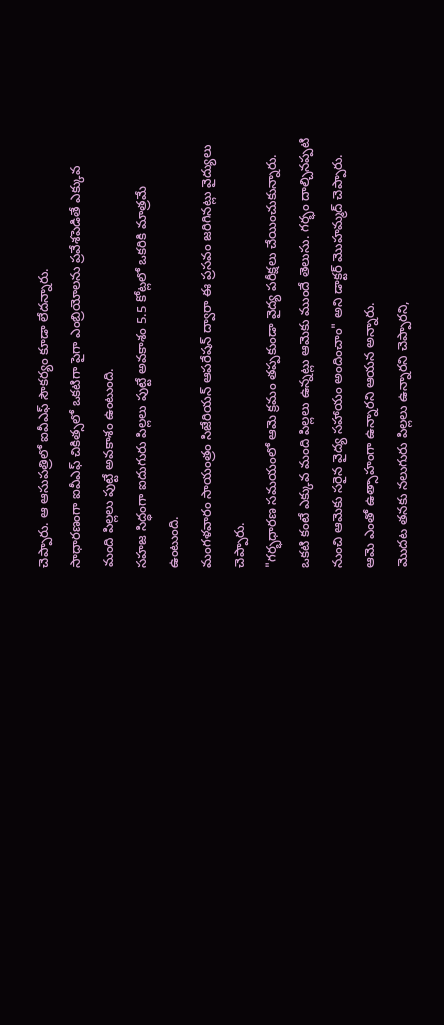చెప్పారు. ఆ ఆసుపత్రిలో ఐవీఎఫ్ సౌకర్యం కూడా లేదన్నారు.
సాధారణంగా ఐవీఎఫ్ చికిత్సలో ఒకటిగా పైగా ఎంబ్రియోలను ప్రవేశపెడితే ఎక్కువ మంది పిల్లలు పుట్టే అవకాశం ఉంటుంది.
సహజ సిద్ధంగా ఐదుగురు పిల్లలు పుట్టే అవకాశం 5.5 కోట్లలో ఒకరికి మాత్రమే ఉంటుంది.
మంగళవారం సాయంత్రం సిజేరియన్ ఆపరేషన్ ద్వారా ఈ ప్రసవం జరిగినట్లు వైద్యులు చెప్పారు.
"గర్భధారణ సమయంలో ఆమె క్రమం తప్పకుండా వైద్య పరీక్షలు చేయించుకున్నారు. ఒకటి కంటే ఎక్కువ మంది పిల్లలు ఉన్నట్లు ఆమెకు ముందే తెలుసు. గర్భం దాల్చినప్పటి నుంచి ఆమెకు సరైన వైద్య సహాయం అందించాం" అని డాక్టర్ మొహమ్మద్ చెప్పారు. ఆమె ఎంతో ఉత్సాహంగా ఉన్నారని ఆయన అన్నారు.
మొదట తనకు నలుగురు పిల్లలు ఉన్నారని చెప్పారని,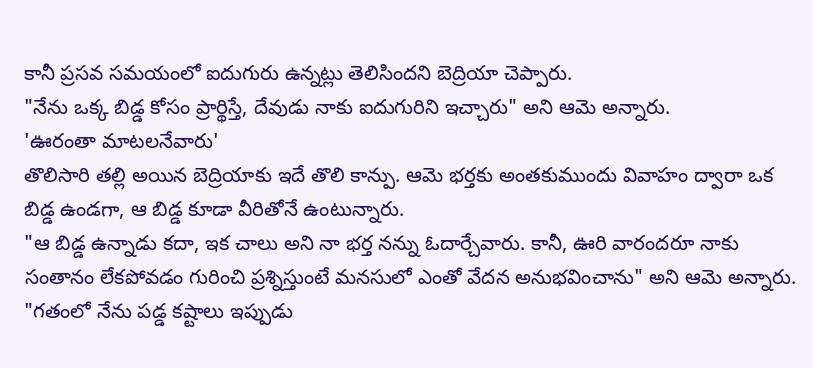కానీ ప్రసవ సమయంలో ఐదుగురు ఉన్నట్లు తెలిసిందని బెద్రియా చెప్పారు.
"నేను ఒక్క బిడ్డ కోసం ప్రార్థిస్తే, దేవుడు నాకు ఐదుగురిని ఇచ్చారు" అని ఆమె అన్నారు.
'ఊరంతా మాటలనేవారు'
తొలిసారి తల్లి అయిన బెద్రియాకు ఇదే తొలి కాన్పు. ఆమె భర్తకు అంతకుముందు వివాహం ద్వారా ఒక బిడ్డ ఉండగా, ఆ బిడ్డ కూడా వీరితోనే ఉంటున్నారు.
"ఆ బిడ్డ ఉన్నాడు కదా, ఇక చాలు అని నా భర్త నన్ను ఓదార్చేవారు. కానీ, ఊరి వారందరూ నాకు సంతానం లేకపోవడం గురించి ప్రశ్నిస్తుంటే మనసులో ఎంతో వేదన అనుభవించాను" అని ఆమె అన్నారు.
"గతంలో నేను పడ్డ కష్టాలు ఇప్పుడు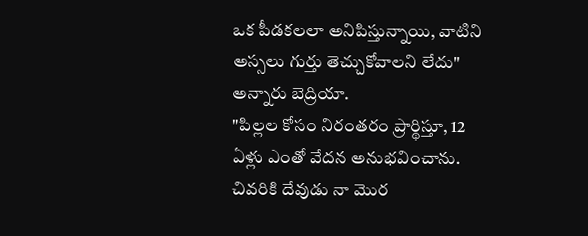ఒక పీడకలలా అనిపిస్తున్నాయి, వాటిని అస్సలు గుర్తు తెచ్చుకోవాలని లేదు" అన్నారు బెద్రియా.
"పిల్లల కోసం నిరంతరం ప్రార్థిస్తూ, 12 ఏళ్లు ఎంతో వేదన అనుభవించాను. చివరికి దేవుడు నా మొర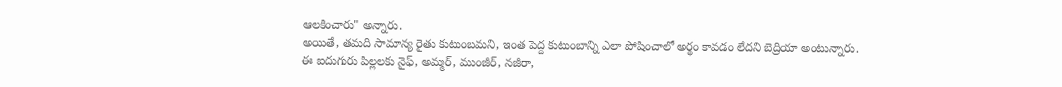ఆలకించారు" అన్నారు.
అయితే, తమది సామాన్య రైతు కుటుంబమని, ఇంత పెద్ద కుటుంబాన్ని ఎలా పోషించాలో అర్థం కావడం లేదని బెద్రియా అంటున్నారు.
ఈ ఐదుగురు పిల్లలకు నైఫ్, అమ్మర్, ముంజీర్, నజీరా,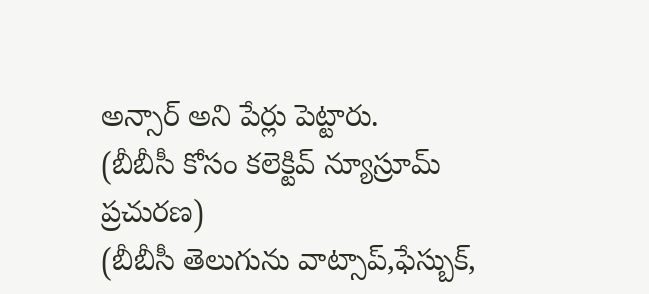అన్సార్ అని పేర్లు పెట్టారు.
(బీబీసీ కోసం కలెక్టివ్ న్యూస్రూమ్ ప్రచురణ)
(బీబీసీ తెలుగును వాట్సాప్,ఫేస్బుక్,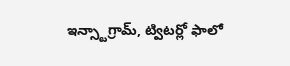ఇన్స్టాగ్రామ్, ట్విటర్లో ఫాలో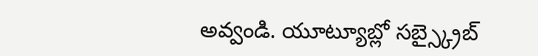అవ్వండి. యూట్యూబ్లో సబ్స్క్రైబ్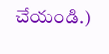చేయండి.)